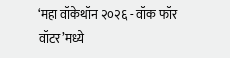‘महा वॉकेथॉन २०२६ - वॉक फॉर वॉटर’मध्ये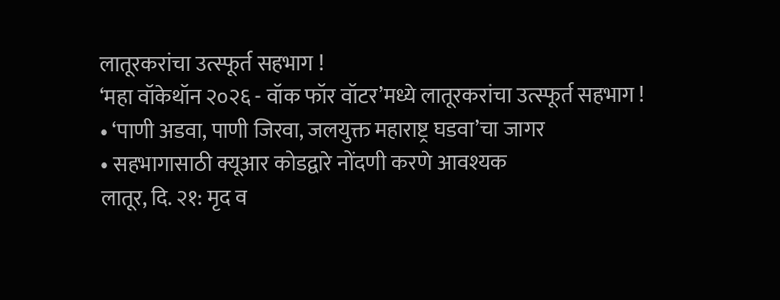लातूरकरांचा उत्स्फूर्त सहभाग !
‘महा वॉकेथॉन २०२६ - वॉक फॉर वॉटर’मध्ये लातूरकरांचा उत्स्फूर्त सहभाग !
• ‘पाणी अडवा, पाणी जिरवा, जलयुक्त महाराष्ट्र घडवा’चा जागर
• सहभागासाठी क्यूआर कोडद्वारे नोंदणी करणे आवश्यक
लातूर, दि. २१: मृद व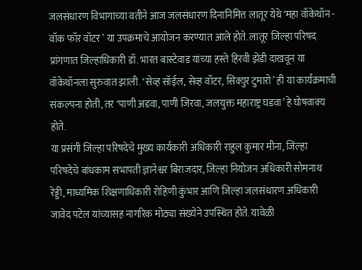जलसंधारण विभागाच्या वतीने आज जलसंधारण दिनानिमित्त लातूर येथे ‘महा वॉकेथॉन - वॉक फॉर वॉटर’ या उपक्रमाचे आयोजन करण्यात आले होते. लातूर जिल्हा परिषद प्रांगणात जिल्हाधिकारी डॉ. भारत बास्टेवाड यांच्या हस्ते हिरवी झेंडी दाखवून या वॉकेथॉनला सुरुवात झाली. ‘सेव्ह सॉईल, सेव्ह वॉटर, सिक्युर टुमारो’ ही या कार्यक्रमाची संकल्पना होती, तर ‘पाणी अडवा, पाणी जिरवा, जलयुक्त महाराष्ट्र घडवा’ हे घोषवाक्य होते.
या प्रसंगी जिल्हा परिषदेचे मुख्य कार्यकारी अधिकारी राहुल कुमार मीना, जिल्हा परिषदेचे बांधकाम सभापती ज्ञानेश्वर बिराजदार, जिल्हा नियोजन अधिकारी सोमनाथ रेड्डी, माध्यमिक शिक्षणाधिकारी रोहिणी कुंभार आणि जिल्हा जलसंधारण अधिकारी जावेद पटेल यांच्यासह नागरिक मोठ्या संख्येने उपस्थित होते. यावेळी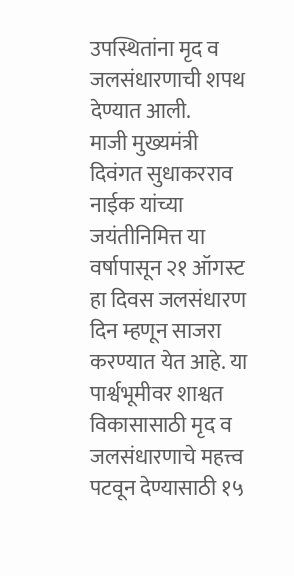उपस्थितांना मृद व जलसंधारणाची शपथ देण्यात आली.
माजी मुख्यमंत्री दिवंगत सुधाकरराव नाईक यांच्या जयंतीनिमित्त या वर्षापासून २१ ऑगस्ट हा दिवस जलसंधारण दिन म्हणून साजरा करण्यात येत आहे. या पार्श्वभूमीवर शाश्वत विकासासाठी मृद व जलसंधारणाचे महत्त्व पटवून देण्यासाठी १५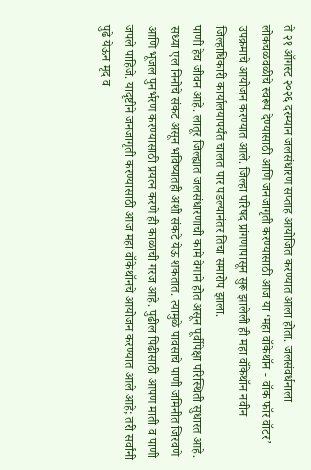ते २१ ऑगस्ट २०२६ दरम्यान जलसंधारण सप्ताह आयोजित करण्यात आला होता. जलसंवर्धनाला लोकचळवळीचे स्वरूप देण्यासाठी आणि जनजागृती करण्यासाठी आज या ‘महा वॉकेथॉन - वॉक फॉर वॉटर’ उपक्रमाचे आयोजन करण्यात आले. जिल्हा परिषद प्रांगणापासून सुरू झालेली ही महा वॉकेथॉन नवीन जिल्हाधिकारी कार्यालयापर्यंत चालत पार पडल्यानंतर तिचा समारोप झाला.
पाणी हेच जीवन आहे. लातूर जिल्ह्यात जलसंधारणाची कामे वेगाने होत असून पूर्वीपेक्षा परिस्थिती सुधारत आहे. सध्या एल निनोचे संकट असून भविष्यातही अशी संकटे येऊ शकतात. त्यामुळे पावसाचे पाणी जमिनीत जिरवणे आणि भूजल पुनर्भरण करण्यासाठी प्रयत्न करणे ही काळाची गरज आहे. पुढील पिढीसाठी आपण माती व पाणी जपले पाहिजे. यादृष्टीने जनजागृती करण्यासाठी आज महा वॉकेथॉनचे आयोजन करण्यात आले आहे; तरी सर्वांनी पुढे येऊन मृद व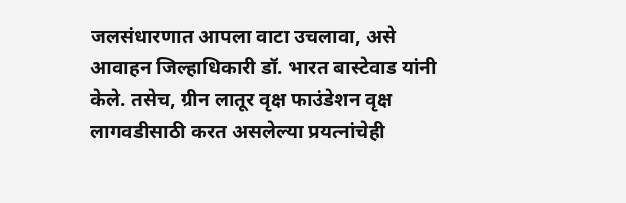जलसंधारणात आपला वाटा उचलावा, असे आवाहन जिल्हाधिकारी डॉ. भारत बास्टेवाड यांनी केले. तसेच, ग्रीन लातूर वृक्ष फाउंडेशन वृक्ष लागवडीसाठी करत असलेल्या प्रयत्नांचेही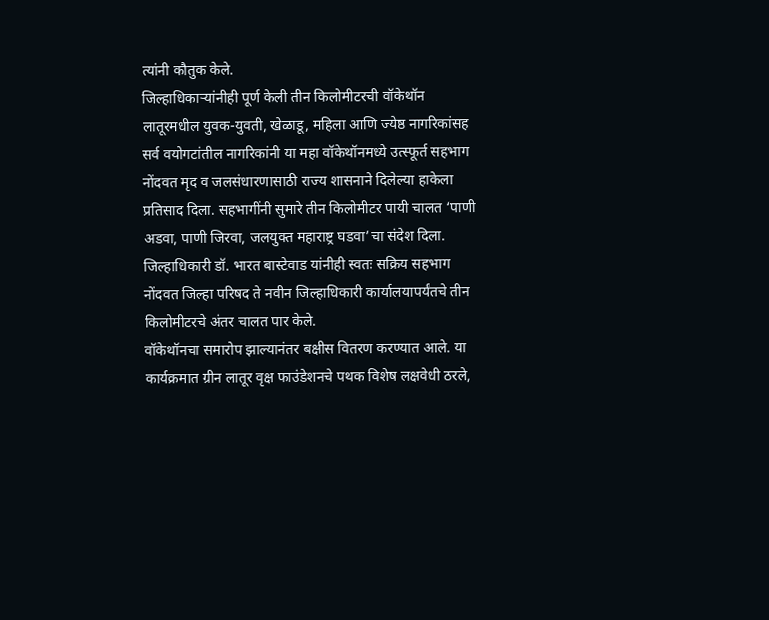त्यांनी कौतुक केले.
जिल्हाधिकाऱ्यांनीही पूर्ण केली तीन किलोमीटरची वॉकेथॉन
लातूरमधील युवक-युवती, खेळाडू, महिला आणि ज्येष्ठ नागरिकांसह सर्व वयोगटांतील नागरिकांनी या महा वॉकेथॉनमध्ये उत्स्फूर्त सहभाग नोंदवत मृद व जलसंधारणासाठी राज्य शासनाने दिलेल्या हाकेला प्रतिसाद दिला. सहभागींनी सुमारे तीन किलोमीटर पायी चालत ‘पाणी अडवा, पाणी जिरवा, जलयुक्त महाराष्ट्र घडवा’चा संदेश दिला. जिल्हाधिकारी डॉ. भारत बास्टेवाड यांनीही स्वतः सक्रिय सहभाग नोंदवत जिल्हा परिषद ते नवीन जिल्हाधिकारी कार्यालयापर्यंतचे तीन किलोमीटरचे अंतर चालत पार केले.
वॉकेथॉनचा समारोप झाल्यानंतर बक्षीस वितरण करण्यात आले. या कार्यक्रमात ग्रीन लातूर वृक्ष फाउंडेशनचे पथक विशेष लक्षवेधी ठरले,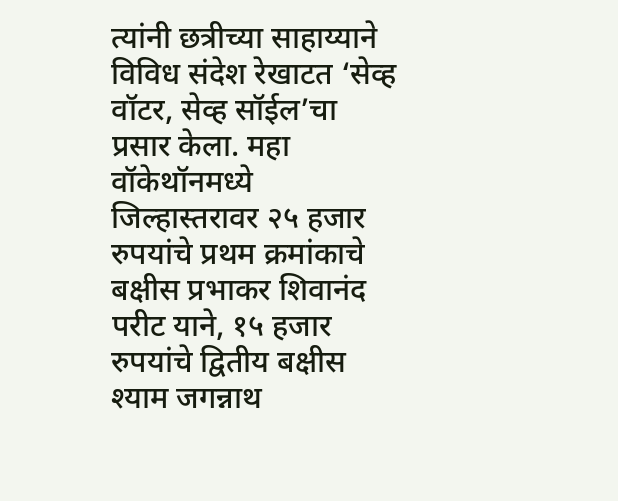त्यांनी छत्रीच्या साहाय्याने विविध संदेश रेखाटत ‘सेव्ह वॉटर, सेव्ह सॉईल’चा प्रसार केला. महा वॉकेथॉनमध्ये जिल्हास्तरावर २५ हजार रुपयांचे प्रथम क्रमांकाचे बक्षीस प्रभाकर शिवानंद परीट याने, १५ हजार रुपयांचे द्वितीय बक्षीस श्याम जगन्नाथ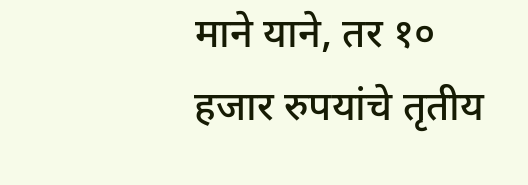माने याने, तर १० हजार रुपयांचे तृतीय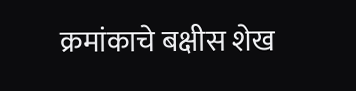क्रमांकाचे बक्षीस शेख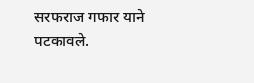सरफराज गफार याने पटकावले.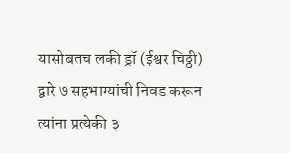यासोबतच लकी ड्रॉ (ईश्वर चिठ्ठी) द्वारे ७ सहभाग्यांची निवड करून त्यांना प्रत्येकी ३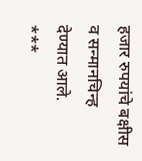हजार रुपयांचे बक्षीस व सन्मानचिन्ह देण्यात आले.
***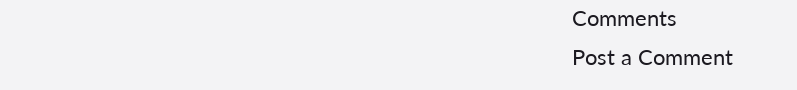Comments
Post a Comment